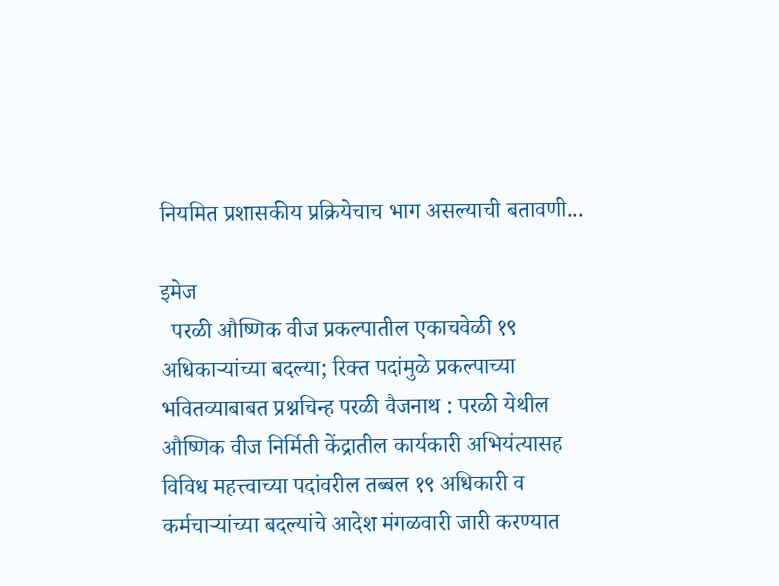नियमित प्रशासकीय प्रक्रियेचाच भाग असल्याची बतावणी...

इमेज
  परळी औष्णिक वीज प्रकल्पातील एकाचवेळी १९ अधिकाऱ्यांच्या बदल्या; रिक्त पदांमुळे प्रकल्पाच्या भवितव्याबाबत प्रश्नचिन्ह परळी वैजनाथ : परळी येथील औष्णिक वीज निर्मिती केंद्रातील कार्यकारी अभियंत्यासह विविध महत्त्वाच्या पदांवरील तब्बल १९ अधिकारी व कर्मचाऱ्यांच्या बदल्यांचे आदेश मंगळवारी जारी करण्यात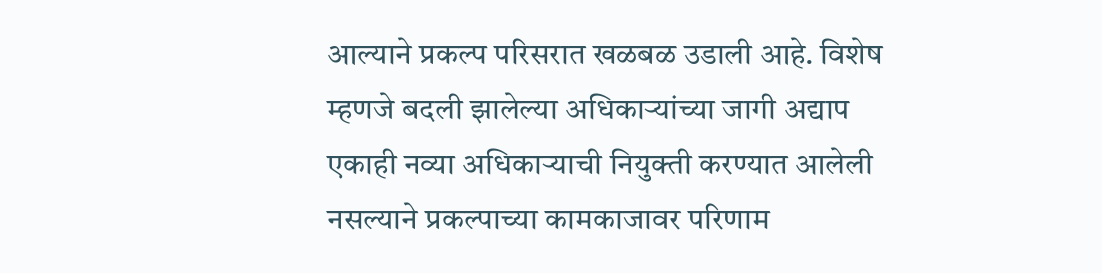आल्याने प्रकल्प परिसरात खळबळ उडाली आहे. विशेष म्हणजे बदली झालेल्या अधिकाऱ्यांच्या जागी अद्याप एकाही नव्या अधिकाऱ्याची नियुक्ती करण्यात आलेली नसल्याने प्रकल्पाच्या कामकाजावर परिणाम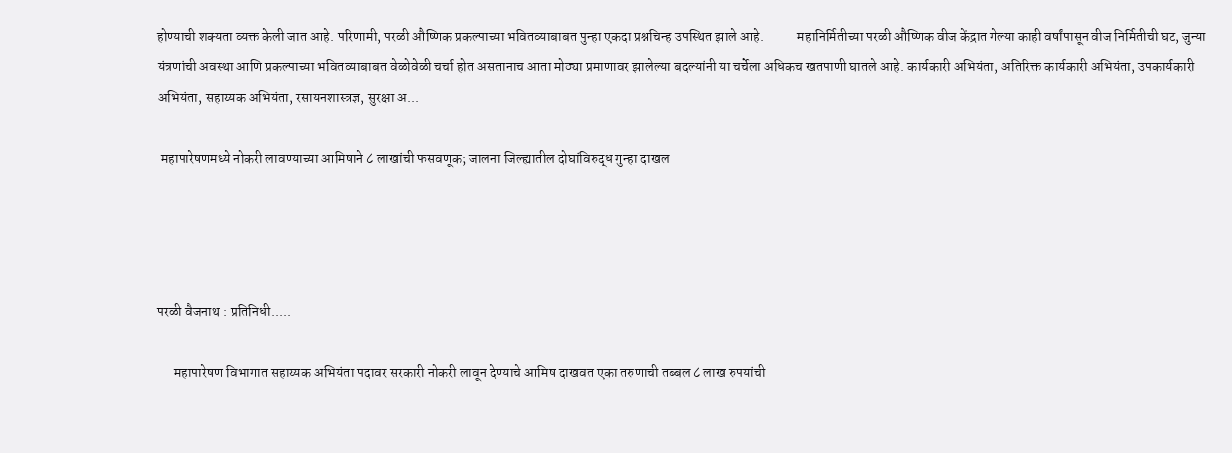होण्याची शक्यता व्यक्त केली जात आहे. परिणामी, परळी औष्णिक प्रकल्पाच्या भवितव्याबाबत पुन्हा एकदा प्रश्नचिन्ह उपस्थित झाले आहे.            महानिर्मितीच्या परळी औष्णिक वीज केंद्रात गेल्या काही वर्षांपासून वीज निर्मितीची घट, जुन्या यंत्रणांची अवस्था आणि प्रकल्पाच्या भवितव्याबाबत वेळोवेळी चर्चा होत असतानाच आता मोठ्या प्रमाणावर झालेल्या बदल्यांनी या चर्चेला अधिकच खतपाणी घातले आहे. कार्यकारी अभियंता, अतिरिक्त कार्यकारी अभियंता, उपकार्यकारी अभियंता, सहाय्यक अभियंता, रसायनशास्त्रज्ञ, सुरक्षा अ...

 महापारेषणमध्ये नोकरी लावण्याच्या आमिषाने ८ लाखांची फसवणूक; जालना जिल्ह्यातील दोघांविरुद्ध गुन्हा दाखल




परळी वैजनाथ : प्रतिनिधी.....

      महापारेषण विभागात सहाय्यक अभियंता पदावर सरकारी नोकरी लावून देण्याचे आमिष दाखवत एका तरुणाची तब्बल ८ लाख रुपयांची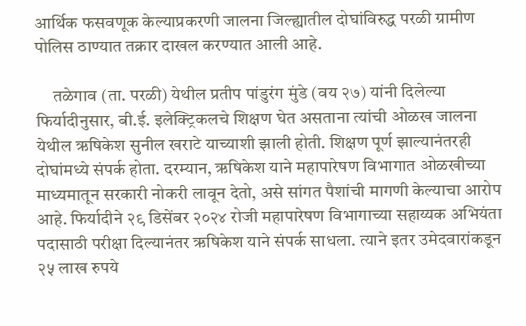आर्थिक फसवणूक केल्याप्रकरणी जालना जिल्ह्यातील दोघांविरुद्ध परळी ग्रामीण पोलिस ठाण्यात तक्रार दाखल करण्यात आली आहे.

     तळेगाव (ता. परळी) येथील प्रतीप पांडुरंग मुंडे (वय २७) यांनी दिलेल्या फिर्यादीनुसार, बी.ई. इलेक्ट्रिकलचे शिक्षण घेत असताना त्यांची ओळख जालना येथील ऋषिकेश सुनील खराटे याच्याशी झाली होती. शिक्षण पूर्ण झाल्यानंतरही दोघांमध्ये संपर्क होता. दरम्यान, ऋषिकेश याने महापारेषण विभागात ओळखीच्या माध्यमातून सरकारी नोकरी लावून देतो, असे सांगत पैशांची मागणी केल्याचा आरोप आहे. फिर्यादीने २९ डिसेंबर २०२४ रोजी महापारेषण विभागाच्या सहाय्यक अभियंता पदासाठी परीक्षा दिल्यानंतर ऋषिकेश याने संपर्क साधला. त्याने इतर उमेदवारांकडून २५ लाख रुपये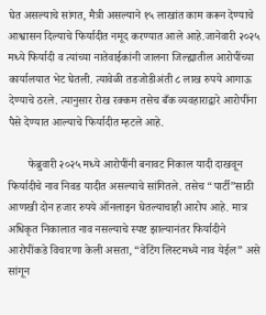घेत असल्याचे सांगत, मैत्री असल्याने १५ लाखांत काम करून देण्याचे आश्वासन दिल्याचे फिर्यादीत नमूद करण्यात आले आहे.जानेवारी २०२५ मध्ये फिर्यादी व त्यांच्या नातेवाईकांनी जालना जिल्ह्यातील आरोपींच्या कार्यालयात भेट घेतली. त्यावेळी तडजोडीअंती ८ लाख रुपये आगाऊ देण्याचे ठरले. त्यानुसार रोख रक्कम तसेच बँक व्यवहाराद्वारे आरोपींना पैसे देण्यात आल्याचे फिर्यादीत म्हटले आहे.

       फेब्रुवारी २०२५ मध्ये आरोपींनी बनावट निकाल यादी दाखवून फिर्यादीचे नाव निवड यादीत असल्याचे सांगितले. तसेच “पार्टी”साठी आणखी दोन हजार रुपये ऑनलाइन घेतल्याचाही आरोप आहे. मात्र अधिकृत निकालात नाव नसल्याचे स्पष्ट झाल्यानंतर फिर्यादीने आरोपींकडे विचारणा केली असता, “वेटिंग लिस्टमध्ये नाव येईल” असे सांगून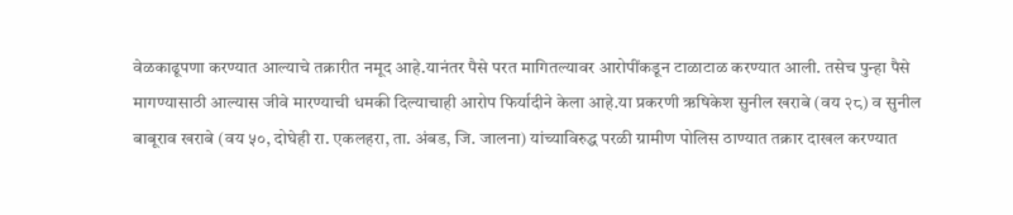वेळकाढूपणा करण्यात आल्याचे तक्रारीत नमूद आहे.यानंतर पैसे परत मागितल्यावर आरोपींकडून टाळाटाळ करण्यात आली. तसेच पुन्हा पैसे मागण्यासाठी आल्यास जीवे मारण्याची धमकी दिल्याचाही आरोप फिर्यादीने केला आहे.या प्रकरणी ऋषिकेश सुनील खराबे (वय २८) व सुनील बाबूराव खराबे (वय ५०, दोघेही रा. एकलहरा, ता. अंबड, जि. जालना) यांच्याविरुद्ध परळी ग्रामीण पोलिस ठाण्यात तक्रार दाखल करण्यात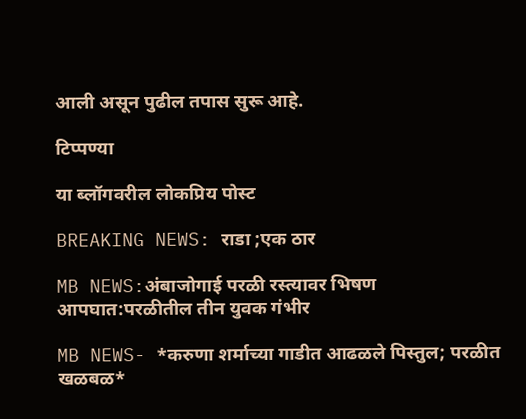आली असून पुढील तपास सुरू आहे.

टिप्पण्या

या ब्लॉगवरील लोकप्रिय पोस्ट

BREAKING NEWS: राडा ;एक ठार

MB NEWS:अंबाजोगाई परळी रस्त्यावर भिषण आपघात:परळीतील तीन युवक गंभीर

MB NEWS- *करुणा शर्माच्या गाडीत आढळले पिस्तुल; परळीत खळबळ*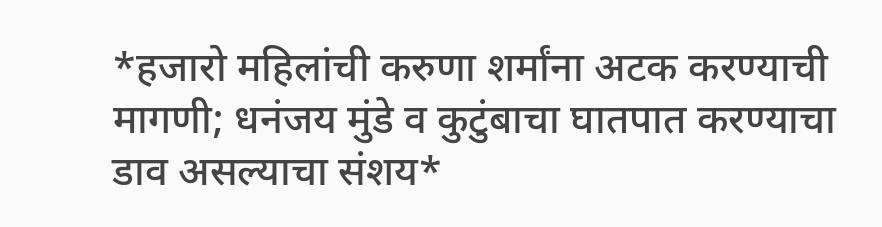*हजारो महिलांची करुणा शर्मांना अटक करण्याची मागणी; धनंजय मुंडे व कुटुंबाचा घातपात करण्याचा डाव असल्याचा संशय*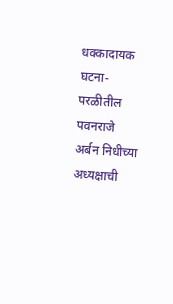धक्कादायक घटना-परळीतील पवनराजे अर्बन निधीच्या अध्यक्षाची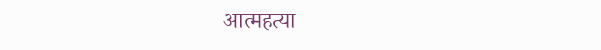आत्महत्या